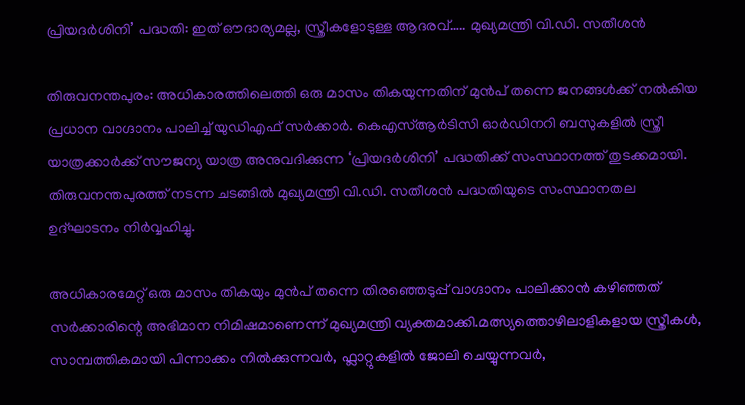പ്രിയദർശിനി’ പദ്ധതി: ഇത് ഔദാര്യമല്ല, സ്ത്രീകളോടുള്ള ആദരവ്….. മുഖ്യമന്ത്രി വി.ഡി. സതീശൻ

തിരുവനന്തപുരം: അധികാരത്തിലെത്തി ഒരു മാസം തികയുന്നതിന് മുൻപ് തന്നെ ജനങ്ങൾക്ക് നൽകിയ പ്രധാന വാഗ്ദാനം പാലിച്ച് യുഡിഎഫ് സർക്കാർ. കെഎസ്ആർടിസി ഓർഡിനറി ബസുകളിൽ സ്ത്രീ യാത്രക്കാർക്ക് സൗജന്യ യാത്ര അനുവദിക്കുന്ന ‘പ്രിയദർശിനി’ പദ്ധതിക്ക് സംസ്ഥാനത്ത് തുടക്കമായി. തിരുവനന്തപുരത്ത് നടന്ന ചടങ്ങിൽ മുഖ്യമന്ത്രി വി.ഡി. സതീശൻ പദ്ധതിയുടെ സംസ്ഥാനതല ഉദ്ഘാടനം നിർവ്വഹിച്ചു.

അധികാരമേറ്റ് ഒരു മാസം തികയും മുൻപ് തന്നെ തിരഞ്ഞെടുപ്പ് വാഗ്ദാനം പാലിക്കാൻ കഴിഞ്ഞത് സർക്കാരിന്റെ അഭിമാന നിമിഷമാണെന്ന് മുഖ്യമന്ത്രി വ്യക്തമാക്കി.മത്സ്യത്തൊഴിലാളികളായ സ്ത്രീകൾ, സാമ്പത്തികമായി പിന്നാക്കം നിൽക്കുന്നവർ, ഫ്ലാറ്റുകളിൽ ജോലി ചെയ്യുന്നവർ,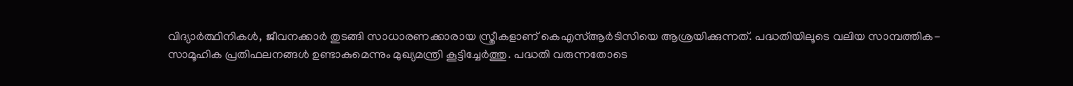വിദ്യാർത്ഥിനികൾ, ജീവനക്കാർ തുടങ്ങി സാധാരണക്കാരായ സ്ത്രീകളാണ് കെഎസ്ആർടിസിയെ ആശ്രയിക്കുന്നത്. പദ്ധതിയിലൂടെ വലിയ സാമ്പത്തിക-സാമൂഹിക പ്രതിഫലനങ്ങൾ ഉണ്ടാകുമെന്നും മുഖ്യമന്ത്രി കൂട്ടിച്ചേർത്തു. പദ്ധതി വരുന്നതോടെ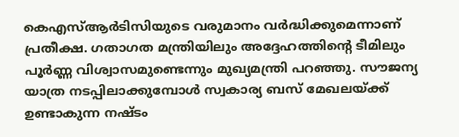കെഎസ്ആർടിസിയുടെ വരുമാനം വർദ്ധിക്കുമെന്നാണ് പ്രതീക്ഷ. ഗതാഗത മന്ത്രിയിലും അദ്ദേഹത്തിന്റെ ടീമിലും പൂർണ്ണ വിശ്വാസമുണ്ടെന്നും മുഖ്യമന്ത്രി പറഞ്ഞു. സൗജന്യ യാത്ര നടപ്പിലാക്കുമ്പോൾ സ്വകാര്യ ബസ് മേഖലയ്ക്ക് ഉണ്ടാകുന്ന നഷ്ടം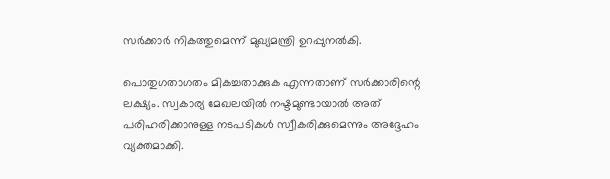സർക്കാർ നികത്തുമെന്ന് മുഖ്യമന്ത്രി ഉറപ്പുനൽകി.

പൊതുഗതാഗതം മികച്ചതാക്കുക എന്നതാണ് സർക്കാരിന്റെ ലക്ഷ്യം. സ്വകാര്യ മേഖലയിൽ നഷ്ടമുണ്ടായാൽ അത് പരിഹരിക്കാനുള്ള നടപടികൾ സ്വീകരിക്കുമെന്നും അദ്ദേഹം വ്യക്തമാക്കി.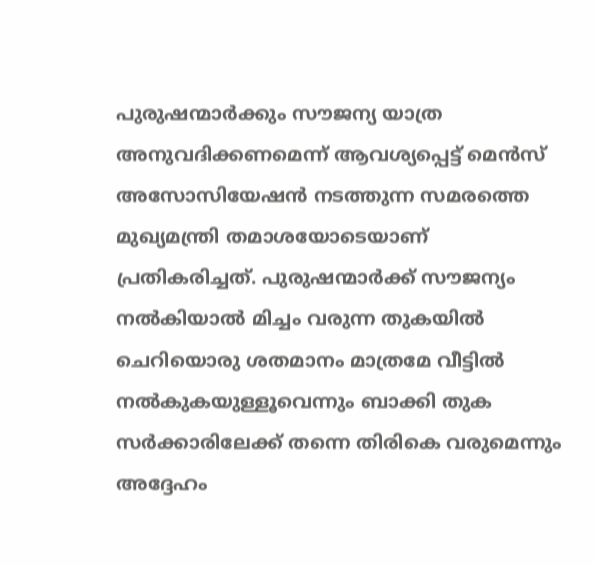പുരുഷന്മാർക്കും സൗജന്യ യാത്ര അനുവദിക്കണമെന്ന് ആവശ്യപ്പെട്ട് മെൻസ് അസോസിയേഷൻ നടത്തുന്ന സമരത്തെ മുഖ്യമന്ത്രി തമാശയോടെയാണ് പ്രതികരിച്ചത്. പുരുഷന്മാർക്ക് സൗജന്യം നൽകിയാൽ മിച്ചം വരുന്ന തുകയിൽ ചെറിയൊരു ശതമാനം മാത്രമേ വീട്ടിൽ നൽകുകയുള്ളൂവെന്നും ബാക്കി തുക സർക്കാരിലേക്ക് തന്നെ തിരികെ വരുമെന്നും അദ്ദേഹം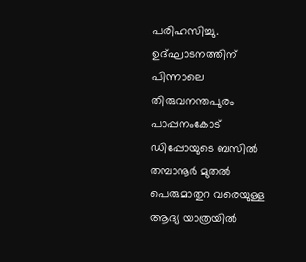പരിഹസിച്ചു. ഉദ്ഘാടനത്തിന് പിന്നാലെ തിരുവനന്തപുരം പാപ്പനംകോട് ഡിപ്പോയുടെ ബസിൽ തമ്പാനൂർ മുതൽ പെരുമാതുറ വരെയുള്ള ആദ്യ യാത്രയിൽ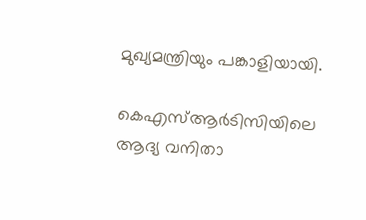മുഖ്യമന്ത്രിയും പങ്കാളിയായി.

കെഎസ്ആർടിസിയിലെ ആദ്യ വനിതാ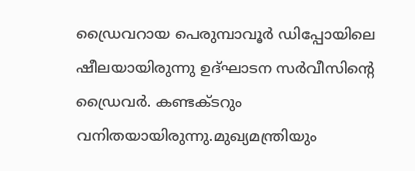ഡ്രൈവറായ പെരുമ്പാവൂർ ഡിപ്പോയിലെ ഷീലയായിരുന്നു ഉദ്ഘാടന സർവീസിന്റെ ഡ്രൈവർ. കണ്ടക്ടറും വനിതയായിരുന്നു.മുഖ്യമന്ത്രിയും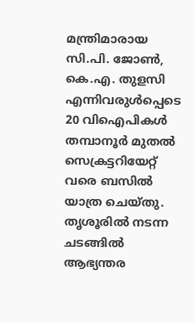മന്ത്രിമാരായ സി.പി. ജോൺ, കെ.എ. തുളസി എന്നിവരുൾപ്പെടെ 20 വിഐപികൾ തമ്പാനൂർ മുതൽ സെക്രട്ടറിയേറ്റ് വരെ ബസിൽ യാത്ര ചെയ്തു. തൃശൂരിൽ നടന്ന ചടങ്ങിൽ ആഭ്യന്തര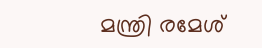മന്ത്രി രമേശ്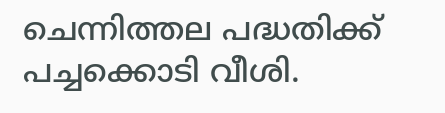ചെന്നിത്തല പദ്ധതിക്ക് പച്ചക്കൊടി വീശി.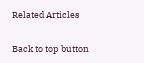Related Articles

Back to top button